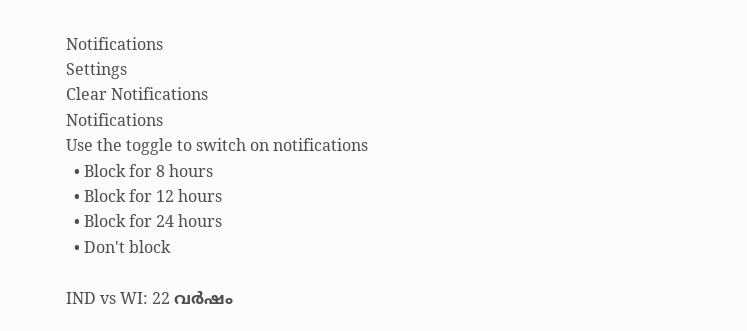Notifications
Settings
Clear Notifications
Notifications
Use the toggle to switch on notifications
  • Block for 8 hours
  • Block for 12 hours
  • Block for 24 hours
  • Don't block

IND vs WI: 22 വര്‍ഷം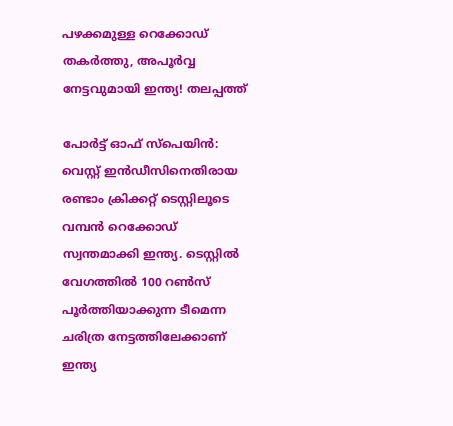പഴക്കമുള്ള റെക്കോഡ് തകര്‍ത്തു, അപൂര്‍വ്വ നേട്ടവുമായി ഇന്ത്യ! തലപ്പത്ത്

പോര്‍ട്ട് ഓഫ് സ്‌പെയിന്‍: വെസ്റ്റ് ഇന്‍ഡീസിനെതിരായ രണ്ടാം ക്രിക്കറ്റ് ടെസ്റ്റിലൂടെ വമ്പന്‍ റെക്കോഡ് സ്വന്തമാക്കി ഇന്ത്യ. ടെസ്റ്റില്‍ വേഗത്തില്‍ 100 റണ്‍സ് പൂര്‍ത്തിയാക്കുന്ന ടീമെന്ന ചരിത്ര നേട്ടത്തിലേക്കാണ് ഇന്ത്യ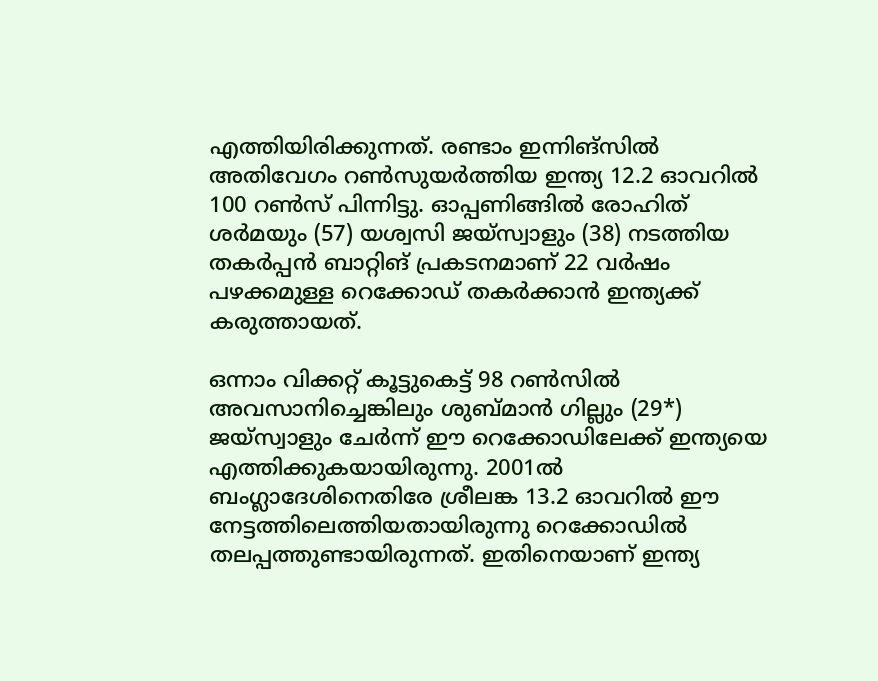എത്തിയിരിക്കുന്നത്. രണ്ടാം ഇന്നിങ്‌സില്‍ അതിവേഗം റണ്‍സുയര്‍ത്തിയ ഇന്ത്യ 12.2 ഓവറില്‍ 100 റണ്‍സ് പിന്നിട്ടു. ഓപ്പണിങ്ങില്‍ രോഹിത് ശര്‍മയും (57) യശ്വസി ജയ്‌സ്വാളും (38) നടത്തിയ തകര്‍പ്പന്‍ ബാറ്റിങ് പ്രകടനമാണ് 22 വര്‍ഷം പഴക്കമുള്ള റെക്കോഡ് തകര്‍ക്കാന്‍ ഇന്ത്യക്ക് കരുത്തായത്.

ഒന്നാം വിക്കറ്റ് കൂട്ടുകെട്ട് 98 റണ്‍സില്‍ അവസാനിച്ചെങ്കിലും ശുബ്മാന്‍ ഗില്ലും (29*) ജയ്‌സ്വാളും ചേര്‍ന്ന് ഈ റെക്കോഡിലേക്ക് ഇന്ത്യയെ എത്തിക്കുകയായിരുന്നു. 2001ല്‍ ബംഗ്ലാദേശിനെതിരേ ശ്രീലങ്ക 13.2 ഓവറില്‍ ഈ നേട്ടത്തിലെത്തിയതായിരുന്നു റെക്കോഡില്‍ തലപ്പത്തുണ്ടായിരുന്നത്. ഇതിനെയാണ് ഇന്ത്യ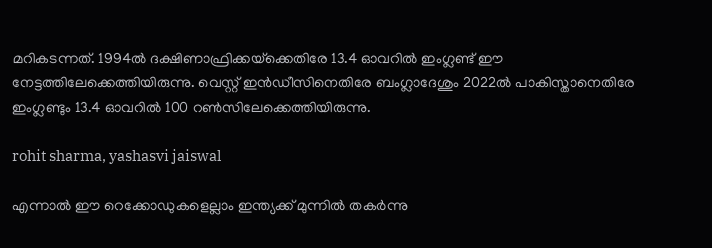മറികടന്നത്. 1994ല്‍ ദക്ഷിണാഫ്രിക്കയ്‌ക്കെതിരേ 13.4 ഓവറില്‍ ഇംഗ്ലണ്ട് ഈ നേട്ടത്തിലേക്കെത്തിയിരുന്നു. വെസ്റ്റ് ഇന്‍ഡീസിനെതിരേ ബംഗ്ലാദേശും 2022ല്‍ പാകിസ്താനെതിരേ ഇംഗ്ലണ്ടും 13.4 ഓവറില്‍ 100 റണ്‍സിലേക്കെത്തിയിരുന്നു.

rohit sharma, yashasvi jaiswal

എന്നാല്‍ ഈ റെക്കോഡുകളെല്ലാം ഇന്ത്യക്ക് മുന്നില്‍ തകര്‍ന്നു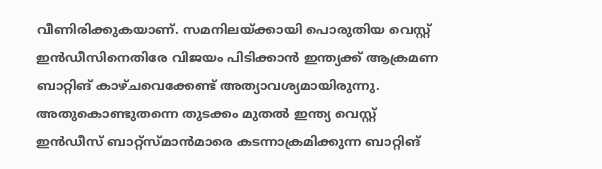വീണിരിക്കുകയാണ്. സമനിലയ്ക്കായി പൊരുതിയ വെസ്റ്റ് ഇന്‍ഡീസിനെതിരേ വിജയം പിടിക്കാന്‍ ഇന്ത്യക്ക് ആക്രമണ ബാറ്റിങ് കാഴ്ചവെക്കേണ്ട് അത്യാവശ്യമായിരുന്നു. അതുകൊണ്ടുതന്നെ തുടക്കം മുതല്‍ ഇന്ത്യ വെസ്റ്റ് ഇന്‍ഡീസ് ബാറ്റ്‌സ്മാന്‍മാരെ കടന്നാക്രമിക്കുന്ന ബാറ്റിങ്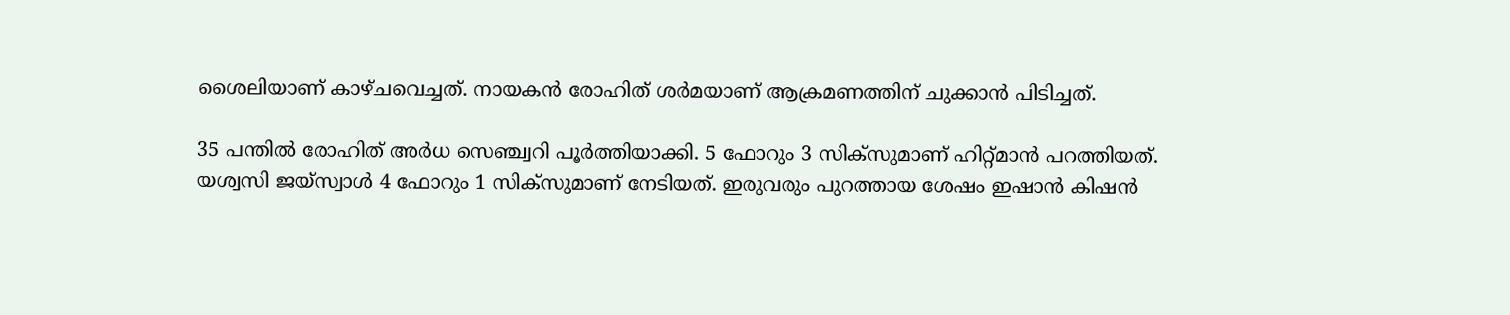ശൈലിയാണ് കാഴ്ചവെച്ചത്. നായകന്‍ രോഹിത് ശര്‍മയാണ് ആക്രമണത്തിന് ചുക്കാന്‍ പിടിച്ചത്.

35 പന്തില്‍ രോഹിത് അര്‍ധ സെഞ്ച്വറി പൂര്‍ത്തിയാക്കി. 5 ഫോറും 3 സിക്‌സുമാണ് ഹിറ്റ്മാന്‍ പറത്തിയത്. യശ്വസി ജയ്‌സ്വാള്‍ 4 ഫോറും 1 സിക്‌സുമാണ് നേടിയത്. ഇരുവരും പുറത്തായ ശേഷം ഇഷാന്‍ കിഷന്‍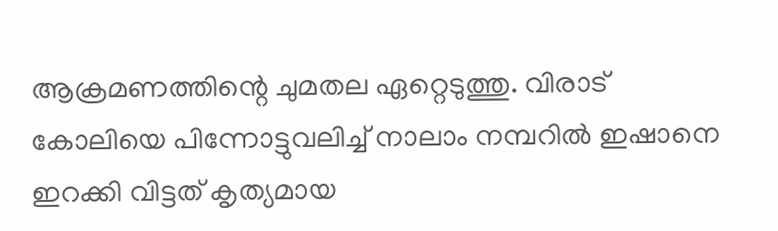ആക്രമണത്തിന്റെ ചുമതല ഏറ്റെടുത്തു. വിരാട് കോലിയെ പിന്നോട്ടുവലിച്ച് നാലാം നമ്പറില്‍ ഇഷാനെ ഇറക്കി വിട്ടത് കൃത്യമായ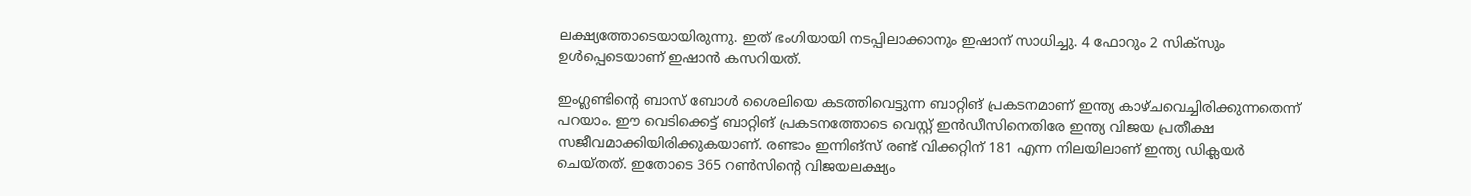ലക്ഷ്യത്തോടെയായിരുന്നു. ഇത് ഭംഗിയായി നടപ്പിലാക്കാനും ഇഷാന് സാധിച്ചു. 4 ഫോറും 2 സിക്‌സും ഉള്‍പ്പെടെയാണ് ഇഷാന്‍ കസറിയത്.

ഇംഗ്ലണ്ടിന്റെ ബാസ് ബോള്‍ ശൈലിയെ കടത്തിവെട്ടുന്ന ബാറ്റിങ് പ്രകടനമാണ് ഇന്ത്യ കാഴ്ചവെച്ചിരിക്കുന്നതെന്ന് പറയാം. ഈ വെടിക്കെട്ട് ബാറ്റിങ് പ്രകടനത്തോടെ വെസ്റ്റ് ഇന്‍ഡീസിനെതിരേ ഇന്ത്യ വിജയ പ്രതീക്ഷ സജീവമാക്കിയിരിക്കുകയാണ്. രണ്ടാം ഇന്നിങ്‌സ് രണ്ട് വിക്കറ്റിന് 181 എന്ന നിലയിലാണ് ഇന്ത്യ ഡിക്ലയര്‍ ചെയ്തത്. ഇതോടെ 365 റണ്‍സിന്റെ വിജയലക്ഷ്യം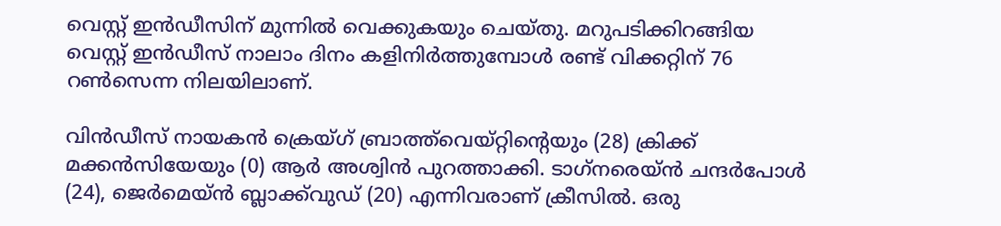വെസ്റ്റ് ഇന്‍ഡീസിന് മുന്നില്‍ വെക്കുകയും ചെയ്തു. മറുപടിക്കിറങ്ങിയ വെസ്റ്റ് ഇന്‍ഡീസ് നാലാം ദിനം കളിനിര്‍ത്തുമ്പോള്‍ രണ്ട് വിക്കറ്റിന് 76 റണ്‍സെന്ന നിലയിലാണ്.

വിന്‍ഡീസ് നായകന്‍ ക്രെയ്ഗ് ബ്രാത്ത്‌വെയ്റ്റിന്റെയും (28) ക്രിക്ക് മക്കന്‍സിയേയും (0) ആര്‍ അശ്വിന്‍ പുറത്താക്കി. ടാഗ്‌നരെയ്ന്‍ ചന്ദര്‍പോള്‍ (24), ജെര്‍മെയ്ന്‍ ബ്ലാക്ക്‌വുഡ് (20) എന്നിവരാണ് ക്രീസില്‍. ഒരു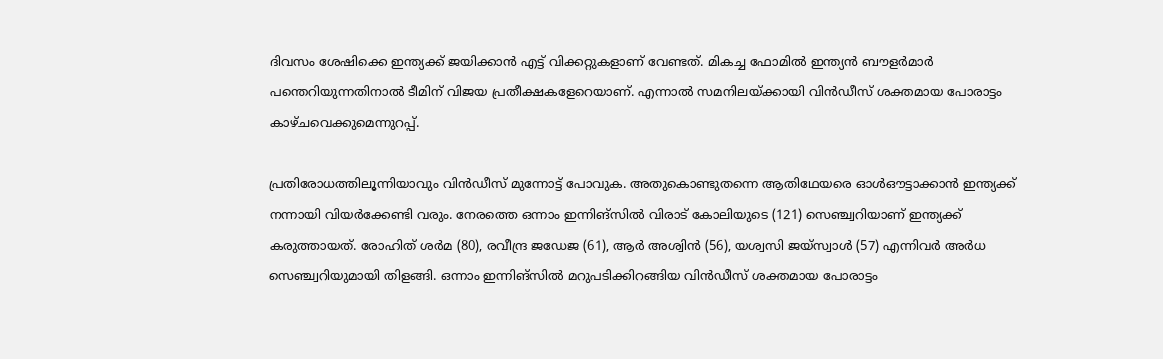ദിവസം ശേഷിക്കെ ഇന്ത്യക്ക് ജയിക്കാന്‍ എട്ട് വിക്കറ്റുകളാണ് വേണ്ടത്. മികച്ച ഫോമില്‍ ഇന്ത്യന്‍ ബൗളര്‍മാര്‍ പന്തെറിയുന്നതിനാല്‍ ടീമിന് വിജയ പ്രതീക്ഷകളേറെയാണ്. എന്നാല്‍ സമനിലയ്ക്കായി വിന്‍ഡീസ് ശക്തമായ പോരാട്ടം കാഴ്ചവെക്കുമെന്നുറപ്പ്.

പ്രതിരോധത്തിലൂന്നിയാവും വിന്‍ഡീസ് മുന്നോട്ട് പോവുക. അതുകൊണ്ടുതന്നെ ആതിഥേയരെ ഓള്‍ഔട്ടാക്കാന്‍ ഇന്ത്യക്ക് നന്നായി വിയര്‍ക്കേണ്ടി വരും. നേരത്തെ ഒന്നാം ഇന്നിങ്‌സില്‍ വിരാട് കോലിയുടെ (121) സെഞ്ച്വറിയാണ് ഇന്ത്യക്ക് കരുത്തായത്. രോഹിത് ശര്‍മ (80), രവീന്ദ്ര ജഡേജ (61), ആര്‍ അശ്വിന്‍ (56), യശ്വസി ജയ്‌സ്വാള്‍ (57) എന്നിവര്‍ അര്‍ധ സെഞ്ച്വറിയുമായി തിളങ്ങി. ഒന്നാം ഇന്നിങ്‌സില്‍ മറുപടിക്കിറങ്ങിയ വിന്‍ഡീസ് ശക്തമായ പോരാട്ടം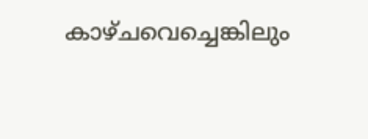കാഴ്ചവെച്ചെങ്കിലും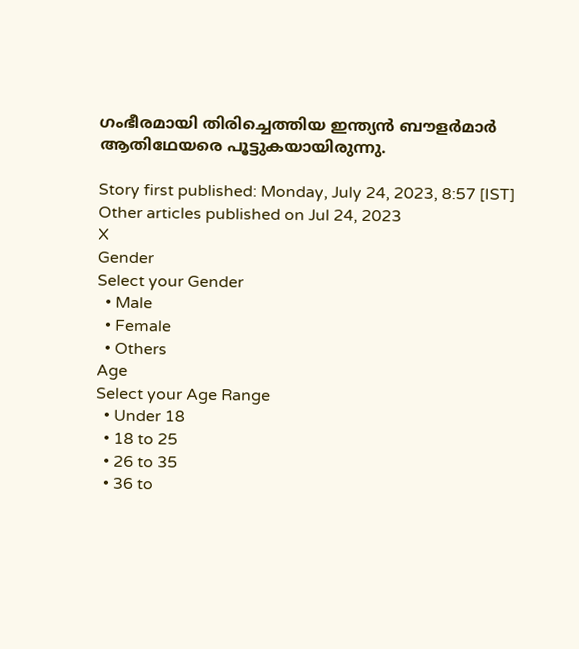ഗംഭീരമായി തിരിച്ചെത്തിയ ഇന്ത്യന്‍ ബൗളര്‍മാര്‍ ആതിഥേയരെ പൂട്ടുകയായിരുന്നു.

Story first published: Monday, July 24, 2023, 8:57 [IST]
Other articles published on Jul 24, 2023
X
Gender
Select your Gender
  • Male
  • Female
  • Others
Age
Select your Age Range
  • Under 18
  • 18 to 25
  • 26 to 35
  • 36 to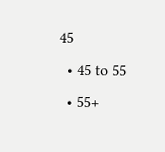45
  • 45 to 55
  • 55+